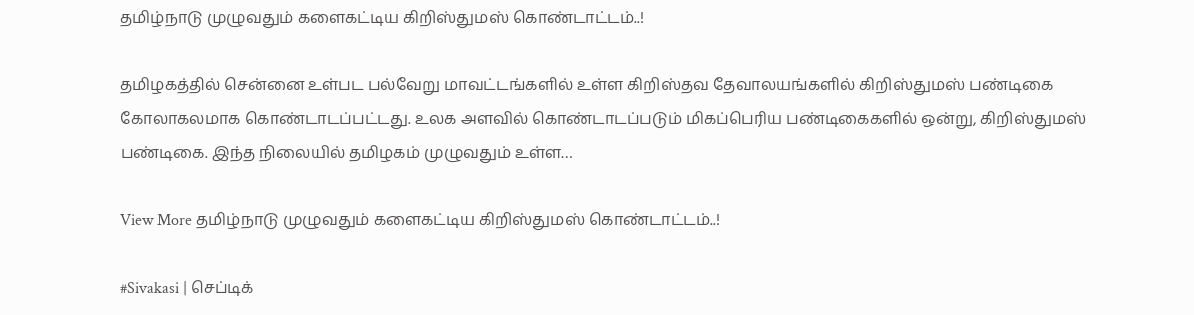தமிழ்நாடு முழுவதும் களைகட்டிய கிறிஸ்துமஸ் கொண்டாட்டம்..!

தமிழகத்தில் சென்னை உள்பட பல்வேறு மாவட்டங்களில் உள்ள கிறிஸ்தவ தேவாலயங்களில் கிறிஸ்துமஸ் பண்டிகை கோலாகலமாக கொண்டாடப்பட்டது. உலக அளவில் கொண்டாடப்படும் மிகப்பெரிய பண்டிகைகளில் ஒன்று, கிறிஸ்துமஸ் பண்டிகை. இந்த நிலையில் தமிழகம் முழுவதும் உள்ள…

View More தமிழ்நாடு முழுவதும் களைகட்டிய கிறிஸ்துமஸ் கொண்டாட்டம்..!

#Sivakasi | செப்டிக்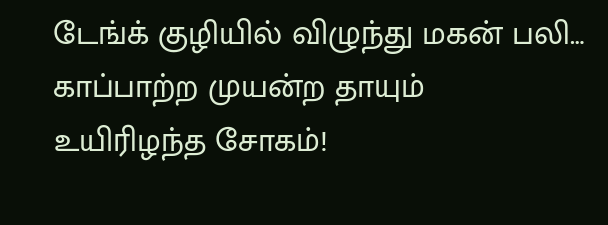டேங்க் குழியில் விழுந்து மகன் பலி… காப்பாற்ற முயன்ற தாயும் உயிரிழந்த சோகம்!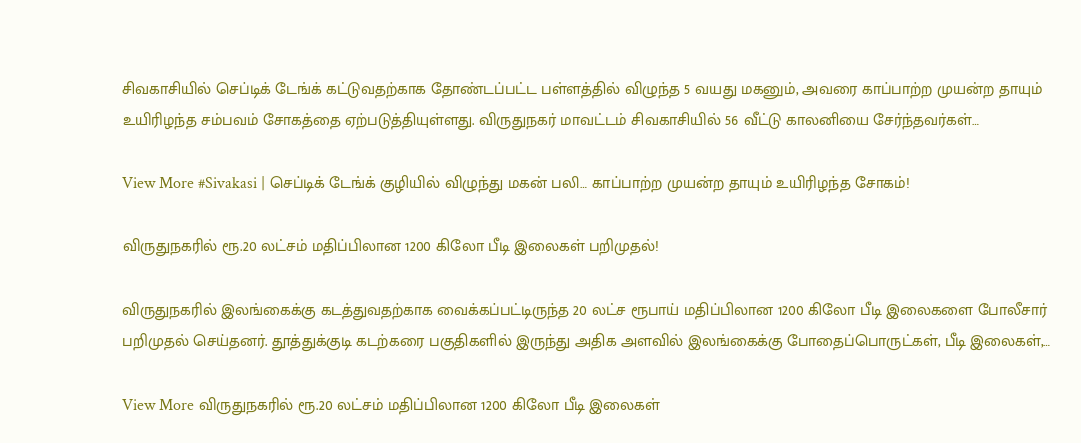சிவகாசியில் செப்டிக் டேங்க் கட்டுவதற்காக தோண்டப்பட்ட பள்ளத்தில் விழுந்த 5 வயது மகனும், அவரை காப்பாற்ற முயன்ற தாயும் உயிரிழந்த சம்பவம் சோகத்தை ஏற்படுத்தியுள்ளது. விருதுநகர் மாவட்டம் சிவகாசியில் 56 வீட்டு காலனியை சேர்ந்தவர்கள்…

View More #Sivakasi | செப்டிக் டேங்க் குழியில் விழுந்து மகன் பலி… காப்பாற்ற முயன்ற தாயும் உயிரிழந்த சோகம்!

விருதுநகரில் ரூ.20 லட்சம் மதிப்பிலான 1200 கிலோ பீடி இலைகள் பறிமுதல்!

விருதுநகரில் இலங்கைக்கு கடத்துவதற்காக வைக்கப்பட்டிருந்த 20 லட்ச ரூபாய் மதிப்பிலான 1200 கிலோ பீடி இலைகளை போலீசார் பறிமுதல் செய்தனர். தூத்துக்குடி கடற்கரை பகுதிகளில் இருந்து அதிக அளவில் இலங்கைக்கு போதைப்பொருட்கள், பீடி இலைகள்,…

View More விருதுநகரில் ரூ.20 லட்சம் மதிப்பிலான 1200 கிலோ பீடி இலைகள்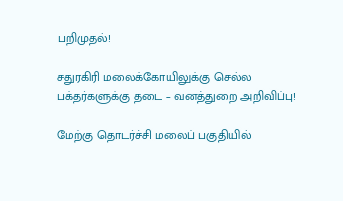பறிமுதல்!

சதுரகிரி மலைக்கோயிலுக்கு செல்ல பக்தர்களுக்கு தடை – வனத்துறை அறிவிப்பு!

மேற்கு தொடர்ச்சி மலைப் பகுதியில்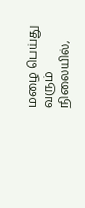மழை பெய்து வரும் நிலையில்,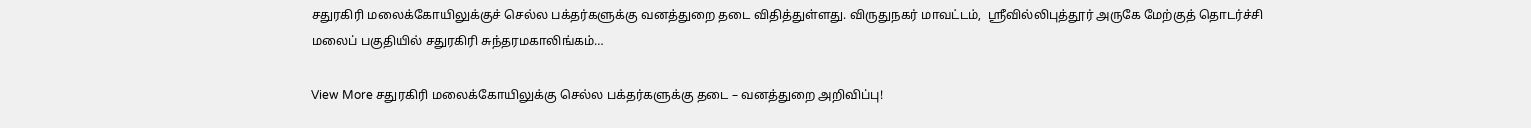சதுரகிரி மலைக்கோயிலுக்குச் செல்ல பக்தர்களுக்கு வனத்துறை தடை விதித்துள்ளது. விருதுநகர் மாவட்டம்,  ஸ்ரீவில்லிபுத்தூர் அருகே மேற்குத் தொடர்ச்சி மலைப் பகுதியில் சதுரகிரி சுந்தரமகாலிங்கம்…

View More சதுரகிரி மலைக்கோயிலுக்கு செல்ல பக்தர்களுக்கு தடை – வனத்துறை அறிவிப்பு!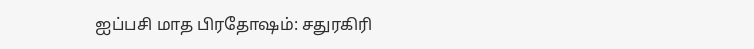ஐப்பசி மாத பிரதோஷம்: சதுரகிரி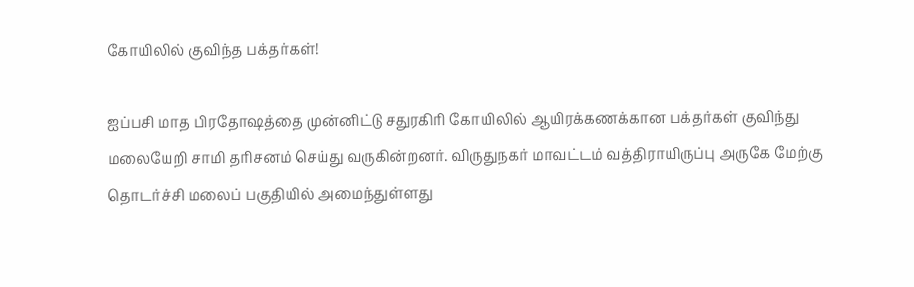கோயிலில் குவிந்த பக்தர்கள்!

ஐப்பசி மாத பிரதோஷத்தை முன்னிட்டு சதுரகிரி கோயிலில் ஆயிரக்கணக்கான பக்தர்கள் குவிந்து மலையேறி சாமி தரிசனம் செய்து வருகின்றனர். விருதுநகர் மாவட்டம் வத்திராயிருப்பு அருகே மேற்கு தொடர்ச்சி மலைப் பகுதியில் அமைந்துள்ளது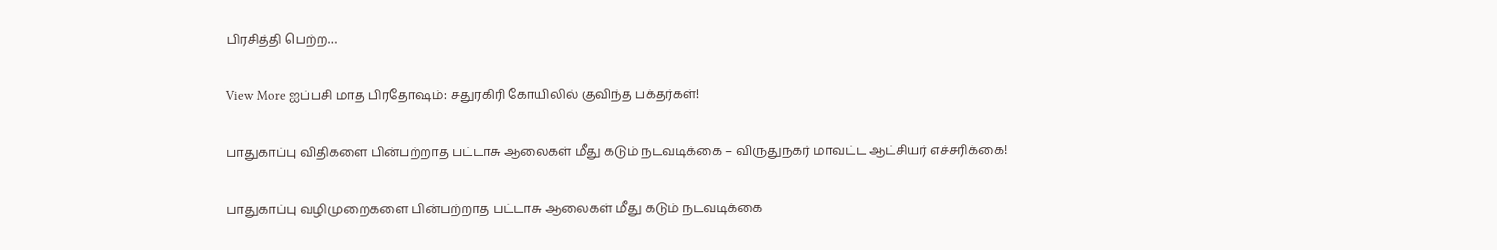பிரசித்தி பெற்ற…

View More ஐப்பசி மாத பிரதோஷம்: சதுரகிரி கோயிலில் குவிந்த பக்தர்கள்!

பாதுகாப்பு விதிகளை பின்பற்றாத பட்டாசு ஆலைகள் மீது கடும் நடவடிக்கை – விருதுநகர் மாவட்ட ஆட்சியர் எச்சரிக்கை!

பாதுகாப்பு வழிமுறைகளை பின்பற்றாத பட்டாசு ஆலைகள் மீது கடும் நடவடிக்கை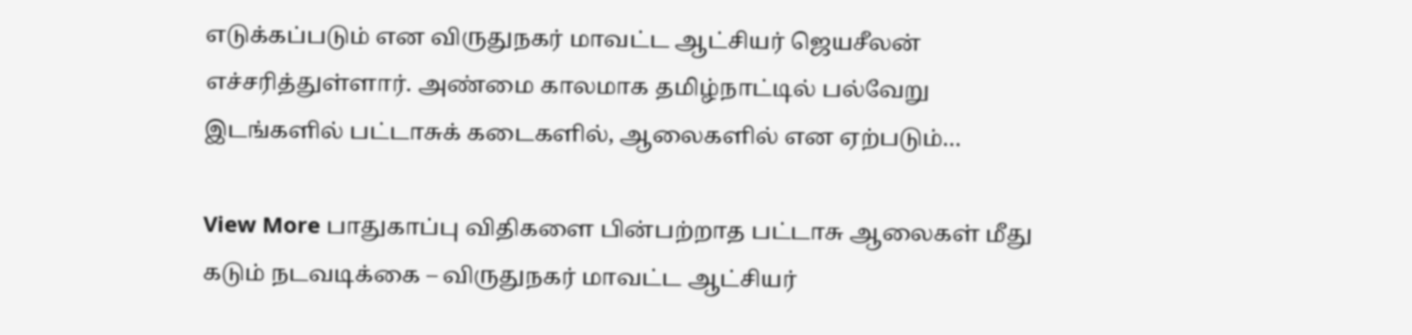எடுக்கப்படும் என விருதுநகர் மாவட்ட ஆட்சியர் ஜெயசீலன் எச்சரித்துள்ளார். அண்மை காலமாக தமிழ்நாட்டில் பல்வேறு இடங்களில் பட்டாசுக் கடைகளில், ஆலைகளில் என ஏற்படும்…

View More பாதுகாப்பு விதிகளை பின்பற்றாத பட்டாசு ஆலைகள் மீது கடும் நடவடிக்கை – விருதுநகர் மாவட்ட ஆட்சியர்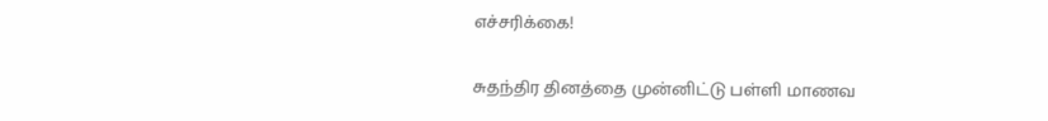எச்சரிக்கை!

சுதந்திர தினத்தை முன்னிட்டு பள்ளி மாணவ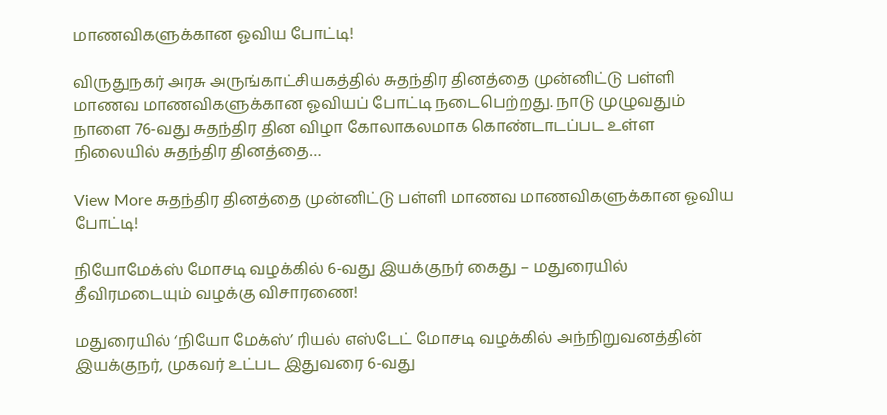மாணவிகளுக்கான ஓவிய போட்டி!

விருதுநகர் அரசு அருங்காட்சியகத்தில் சுதந்திர தினத்தை முன்னிட்டு பள்ளி மாணவ மாணவிகளுக்கான ஓவியப் போட்டி நடைபெற்றது. நாடு முழுவதும் நாளை 76-வது சுதந்திர தின விழா கோலாகலமாக கொண்டாடப்பட உள்ள நிலையில் சுதந்திர தினத்தை…

View More சுதந்திர தினத்தை முன்னிட்டு பள்ளி மாணவ மாணவிகளுக்கான ஓவிய போட்டி!

நியோமேக்ஸ் மோசடி வழக்கில் 6-வது இயக்குநர் கைது – மதுரையில் தீவிரமடையும் வழக்கு விசாரணை!

மதுரையில் ‘நியோ மேக்ஸ்’ ரியல் எஸ்டேட் மோசடி வழக்கில் அந்நிறுவனத்தின் இயக்குநர், முகவர் உட்பட இதுவரை 6-வது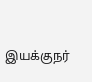இயக்குநர்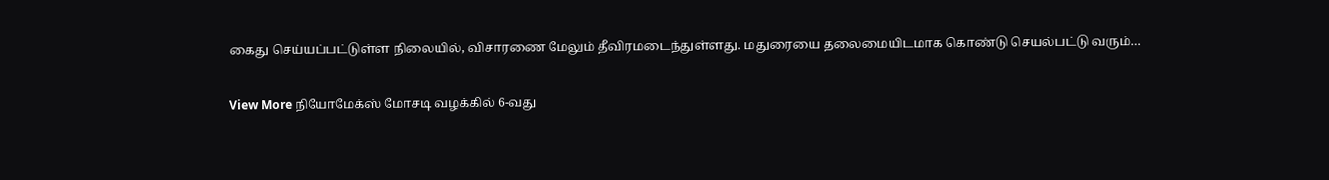கைது செய்யப்பட்டுள்ள நிலையில், விசாரணை மேலும் தீவிரமடைந்துள்ளது. மதுரையை தலைமையிடமாக கொண்டு செயல்பட்டு வரும்…

View More நியோமேக்ஸ் மோசடி வழக்கில் 6-வது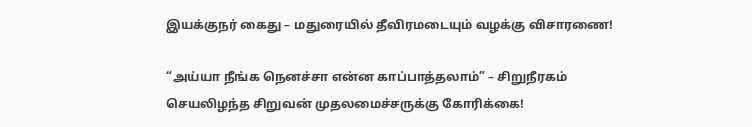இயக்குநர் கைது – மதுரையில் தீவிரமடையும் வழக்கு விசாரணை!

“அய்யா நீங்க நெனச்சா என்ன காப்பாத்தலாம்” – சிறுநீரகம் செயலிழந்த சிறுவன் முதலமைச்சருக்கு கோரிக்கை!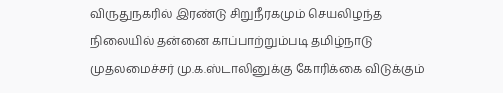விருதுநகரில் இரண்டு சிறுநீரகமும் செயலிழந்த நிலையில் தன்னை காப்பாற்றும்படி தமிழ்நாடு முதலமைச்சர் மு.க.ஸ்டாலினுக்கு கோரிக்கை விடுக்கும்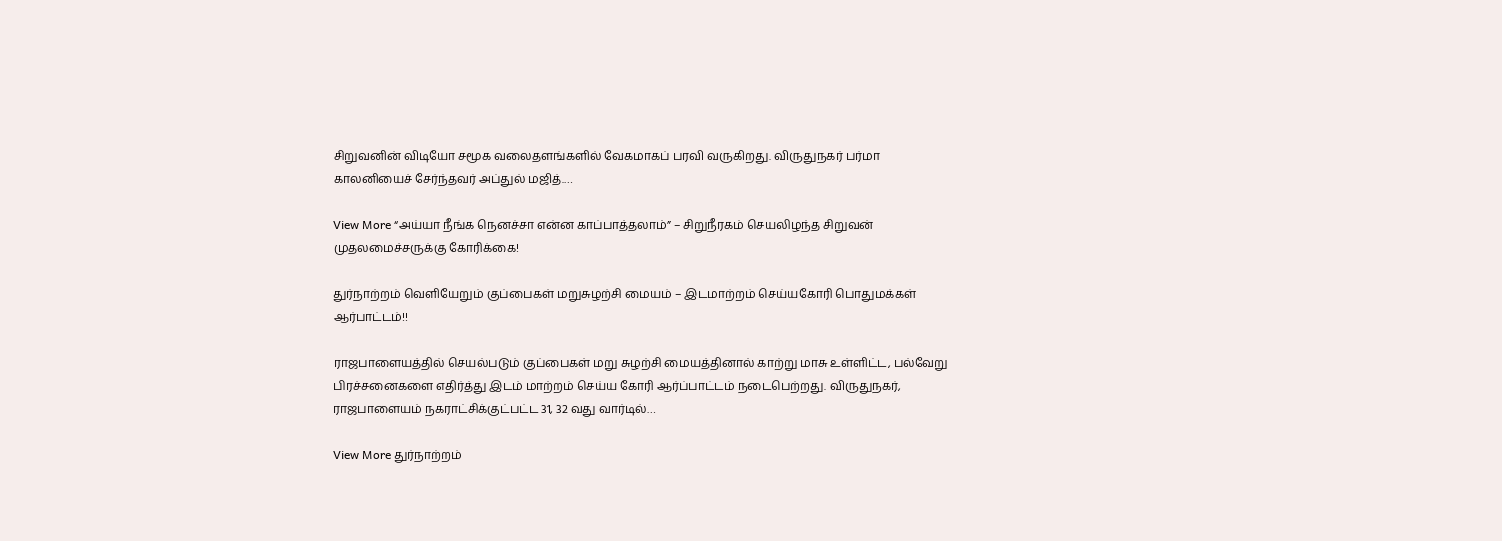சிறுவனின் விடியோ சமூக வலைதளங்களில் வேகமாகப் பரவி வருகிறது. விருதுநகர் பர்மா காலனியைச் சேர்ந்தவர் அப்துல் மஜித்.…

View More “அய்யா நீங்க நெனச்சா என்ன காப்பாத்தலாம்” – சிறுநீரகம் செயலிழந்த சிறுவன் முதலமைச்சருக்கு கோரிக்கை!

துர்நாற்றம் வெளியேறும் குப்பைகள் மறுசுழற்சி மையம் – இடமாற்றம் செய்யகோரி பொதுமக்கள் ஆர்பாட்டம்!!

ராஜபாளையத்தில் செயல்படும் குப்பைகள் மறு சுழற்சி மையத்தினால் காற்று மாசு உள்ளிட்ட, பல்வேறு பிரச்சனைகளை எதிர்த்து இடம் மாற்றம் செய்ய கோரி ஆர்ப்பாட்டம் நடைபெற்றது. விருதுநகர், ராஜபாளையம் நகராட்சிக்குட்பட்ட 31, 32 வது வார்டில்…

View More துர்நாற்றம்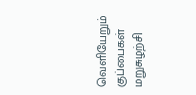வெளியேறும் குப்பைகள் மறுசுழற்சி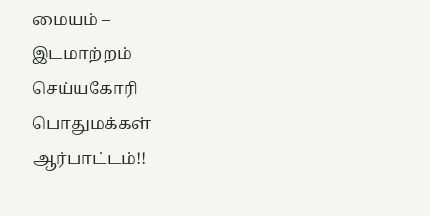மையம் – இடமாற்றம் செய்யகோரி பொதுமக்கள் ஆர்பாட்டம்!!